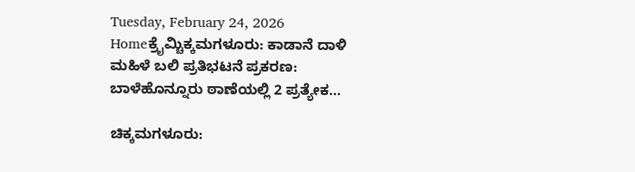Tuesday, February 24, 2026
Homeಕ್ರೈಮ್ಚಿಕ್ಕಮಗಳೂರು: ಕಾಡಾನೆ ದಾಳಿ ಮಹಿಳೆ ಬಲಿ ಪ್ರತಿಭಟನೆ ಪ್ರಕರಣ: ಬಾಳೆಹೊನ್ನೂರು ಠಾಣೆಯಲ್ಲಿ 2 ಪ್ರತ್ಯೇಕ...

ಚಿಕ್ಕಮಗಳೂರು: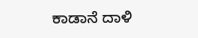ಕಾಡಾನೆ ದಾಳಿ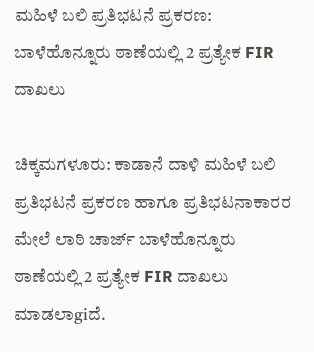ಮಹಿಳೆ ಬಲಿ ಪ್ರತಿಭಟನೆ ಪ್ರಕರಣ: ಬಾಳೆಹೊನ್ನೂರು ಠಾಣೆಯಲ್ಲಿ 2 ಪ್ರತ್ಯೇಕ FIR ದಾಖಲು

ಚಿಕ್ಕಮಗಳೂರು: ಕಾಡಾನೆ ದಾಳಿ ಮಹಿಳೆ ಬಲಿ ಪ್ರತಿಭಟನೆ ಪ್ರಕರಣ ಹಾಗೂ ಪ್ರತಿಭಟನಾಕಾರರ ಮೇಲೆ ಲಾಠಿ ಚಾರ್ಜ್‌ ಬಾಳೆಹೊನ್ನೂರು ಠಾಣೆಯಲ್ಲಿ 2 ಪ್ರತ್ಯೇಕ FIR ದಾಖಲು ಮಾಡಲಾgiದೆ.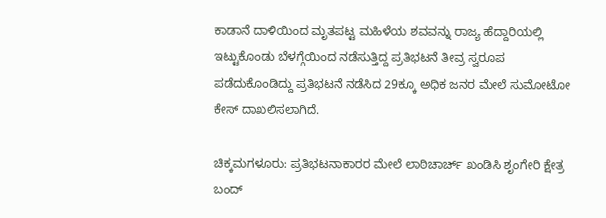ಕಾಡಾನೆ ದಾಳಿಯಿಂದ ಮೃತಪಟ್ಟ ಮಹಿಳೆಯ ಶವವನ್ನು ರಾಜ್ಯ ಹೆದ್ದಾರಿಯಲ್ಲಿ ಇಟ್ಟುಕೊಂಡು ಬೆಳಗ್ಗೆಯಿಂದ ನಡೆಸುತ್ತಿದ್ದ ಪ್ರತಿಭಟನೆ ತೀವ್ರ ಸ್ವರೂಪ ಪಡೆದುಕೊಂಡಿದ್ದು ಪ್ರತಿಭಟನೆ ನಡೆಸಿದ 29ಕ್ಕೂ ಅಧಿಕ ಜನರ ಮೇಲೆ ‌ಸುಮೋಟೋ ಕೇಸ್ ದಾಖಲಿಸಲಾಗಿದೆ.

ಚಿಕ್ಕಮಗಳೂರು: ಪ್ರತಿಭಟನಾಕಾರರ ಮೇಲೆ ಲಾಠಿಚಾರ್ಚ್‌ ಖಂಡಿಸಿ ಶೃಂಗೇರಿ ಕ್ಷೇತ್ರ ಬಂದ್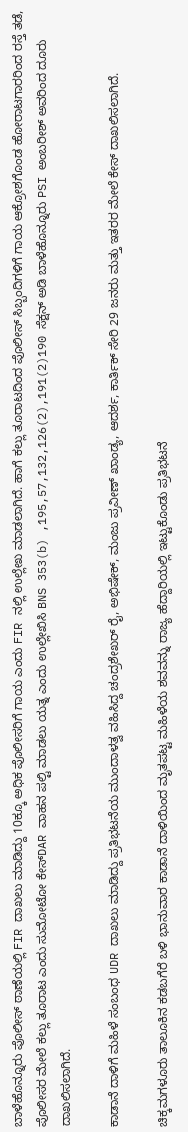ಬಾಳೆಹೊನ್ನೂರು ಪೊಲೀಸ್ ಠಾಣೆಯಲ್ಲಿ FIR ದಾಖಲು ಮಾಡಿದ್ದು 10ಕ್ಕೂ ಅಧಿಕ ಪೊಲೀಸರಿಗೆ ಗಾಯ ಎಂದು FIR ನಲ್ಲಿ ಉಲ್ಲೇಖ ಮಾಡಲಾಗಿದೆ. ಹಾಗೆ ಕಲ್ಲು ತೂರಾಟದಿಂದ‌ ಪೊಲೀಸ್ ಸಿಬ್ಬಂದಿಗಳಿಗೆ ಗಾಯ ಆಕ್ರೋಶಗೊಂಡ ಹೋರಾಟಗಾರರಿಂದ ರಸ್ತೆ ತಡೆ, ಪೊಲೀಸರ ಮೇಲೆ ಕಲ್ಲು ತೂರಾಟ ಎಂದು ಸುಮೋಟೋ ಕೇಸ್DAR ವಾಹನ ಪಲ್ಟಿ ಮಾಡಲು ಯತ್ನ ಎಂದು ಉಲ್ಲೇಖಿಸಿ BNS 353(b) ,195,57,132,126(2),191(2)190 ಸೆಕ್ಷನ್ ಅಡಿ ಬಾಳೆಹೊನ್ನೂರು PSI ಅಂಬರೀಶ್ ‌ಅವರಿಂದ ದೂರು ದಾಖಲಿಸಲಾಗಿದೆ.

ಕಾಡಾನೆ ದಾಳಿಗೆ ಮಹಿಳೆ‌ ಸಂಬಂಧ UDR ದಾಖಲು ಮಾಡಿದ್ದು ಪ್ರತಿಭಟನೆಯ ಮುಂದಾಳತ್ವ ವಹಿಸಿದ್ದ ಚಂದ್ರಶೇಖರ್ ರೈ, ಅಭಿಷೇಕ್, ಮಂಜು ಪ್ರವೀಣ್ ಖಾಂಡ್ಯ, ಆದರ್ಶ, ಕಾರ್ತಿಕ್ ಸೇರಿ 29 ಜನರು ಮತ್ತು ಇತರರ ಮೇಲೆ ಕೇಸ್‌ ದಾಖಲಿಸಲಾಗಿದೆ.

ಚಿಕ್ಕಮಗಳೂರು ತಾಲೂಕಿನ ಕಡಬಗೆರೆ ಬಳಿ ಭಾನುವಾರ ಕಾಡಾನೆ ದಾಳಿಯಿಂದ ಮೃತಪಟ್ಟ ಮಹಿಳೆಯ ಶವವನ್ನು ರಾಜ್ಯ ಹೆದ್ದಾರಿಯಲ್ಲಿ ಇಟ್ಟುಕೊಂಡು ಪ್ರತಿಭಟನೆ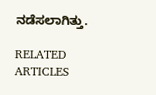ನಡೆಸಲಾಗಿತ್ತು.

RELATED ARTICLES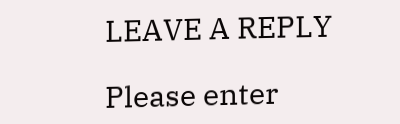LEAVE A REPLY

Please enter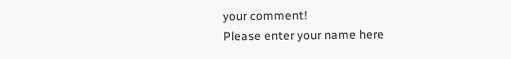your comment!
Please enter your name here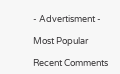- Advertisment -

Most Popular

Recent Comments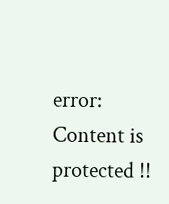error: Content is protected !!